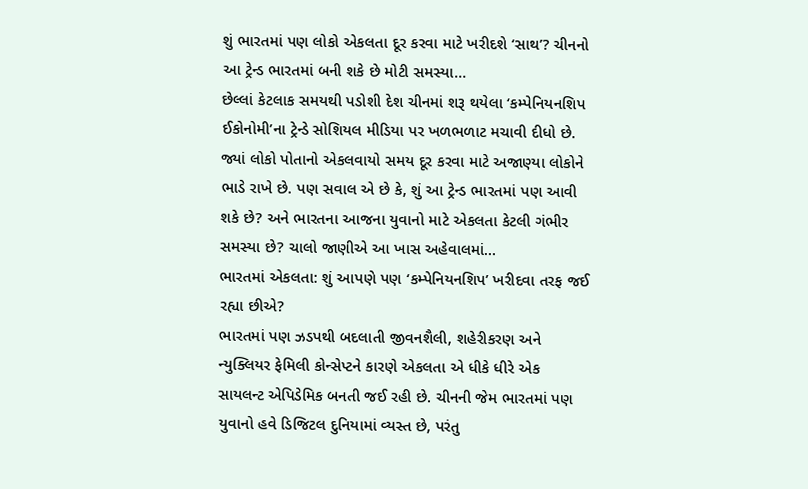શું ભારતમાં પણ લોકો એકલતા દૂર કરવા માટે ખરીદશે ‘સાથ’? ચીનનો આ ટ્રેન્ડ ભારતમાં બની શકે છે મોટી સમસ્યા…
છેલ્લાં કેટલાક સમયથી પડોશી દેશ ચીનમાં શરૂ થયેલા ‘કમ્પેનિયનશિપ ઈકોનોમી’ના ટ્રેન્ડે સોશિયલ મીડિયા પર ખળભળાટ મચાવી દીધો છે. જ્યાં લોકો પોતાનો એકલવાયો સમય દૂર કરવા માટે અજાણ્યા લોકોને ભાડે રાખે છે. પણ સવાલ એ છે કે, શું આ ટ્રેન્ડ ભારતમાં પણ આવી શકે છે? અને ભારતના આજના યુવાનો માટે એકલતા કેટલી ગંભીર સમસ્યા છે? ચાલો જાણીએ આ ખાસ અહેવાલમાં…
ભારતમાં એકલતા: શું આપણે પણ ‘કમ્પેનિયનશિપ’ ખરીદવા તરફ જઈ રહ્યા છીએ?
ભારતમાં પણ ઝડપથી બદલાતી જીવનશૈલી, શહેરીકરણ અને ન્યુક્લિયર ફેમિલી કોન્સેપ્ટને કારણે એકલતા એ ધીકે ધીરે એક સાયલન્ટ એપિડેમિક બનતી જઈ રહી છે. ચીનની જેમ ભારતમાં પણ યુવાનો હવે ડિજિટલ દુનિયામાં વ્યસ્ત છે, પરંતુ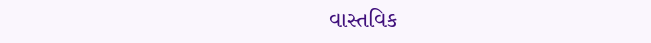વાસ્તવિક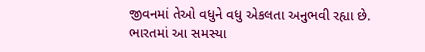જીવનમાં તેઓ વધુને વધુ એકલતા અનુભવી રહ્યા છે.
ભારતમાં આ સમસ્યા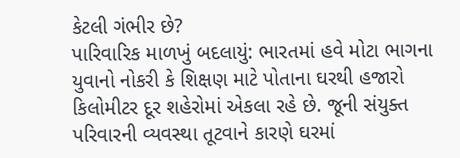કેટલી ગંભીર છે?
પારિવારિક માળખું બદલાયું: ભારતમાં હવે મોટા ભાગના યુવાનો નોકરી કે શિક્ષણ માટે પોતાના ઘરથી હજારો કિલોમીટર દૂર શહેરોમાં એકલા રહે છે. જૂની સંયુક્ત પરિવારની વ્યવસ્થા તૂટવાને કારણે ઘરમાં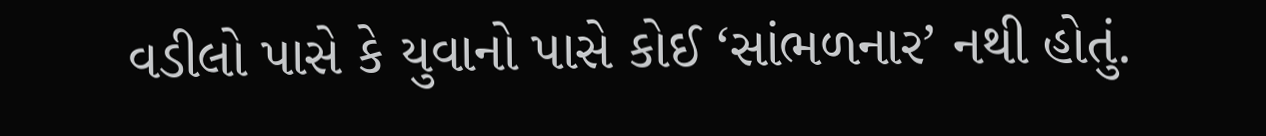વડીલો પાસે કે યુવાનો પાસે કોઈ ‘સાંભળનાર’ નથી હોતું.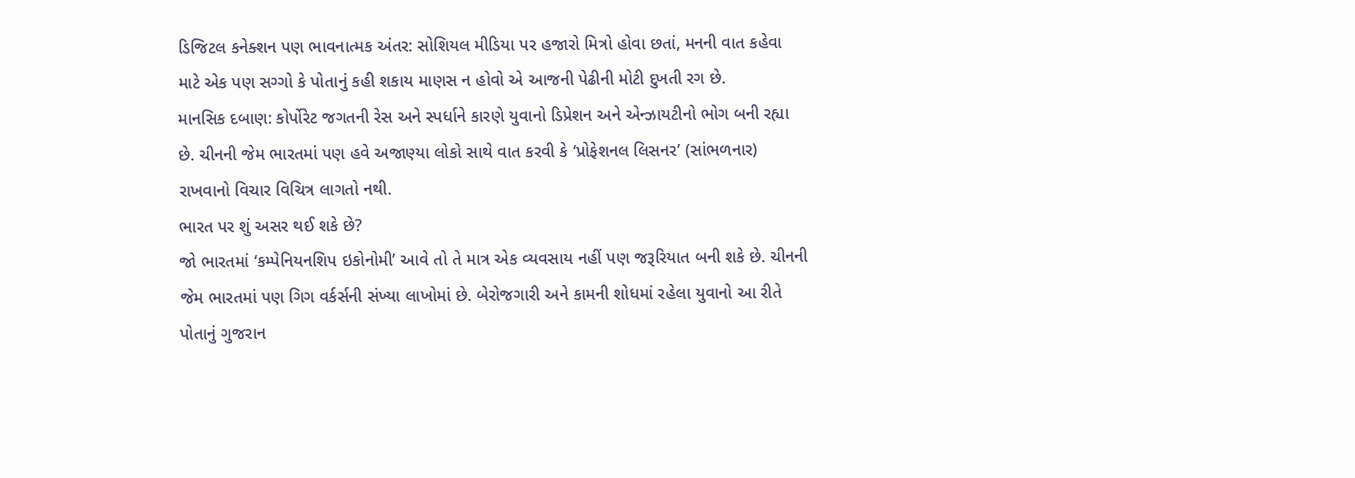ડિજિટલ કનેક્શન પણ ભાવનાત્મક અંતર: સોશિયલ મીડિયા પર હજારો મિત્રો હોવા છતાં, મનની વાત કહેવા માટે એક પણ સગ્ગો કે પોતાનું કહી શકાય માણસ ન હોવો એ આજની પેઢીની મોટી દુખતી રગ છે.
માનસિક દબાણ: કોર્પોરેટ જગતની રેસ અને સ્પર્ધાને કારણે યુવાનો ડિપ્રેશન અને એન્ઝાયટીનો ભોગ બની રહ્યા છે. ચીનની જેમ ભારતમાં પણ હવે અજાણ્યા લોકો સાથે વાત કરવી કે ‘પ્રોફેશનલ લિસનર’ (સાંભળનાર) રાખવાનો વિચાર વિચિત્ર લાગતો નથી.
ભારત પર શું અસર થઈ શકે છે?
જો ભારતમાં ‘કમ્પેનિયનશિપ ઇકોનોમી’ આવે તો તે માત્ર એક વ્યવસાય નહીં પણ જરૂરિયાત બની શકે છે. ચીનની જેમ ભારતમાં પણ ગિગ વર્કર્સની સંખ્યા લાખોમાં છે. બેરોજગારી અને કામની શોધમાં રહેલા યુવાનો આ રીતે પોતાનું ગુજરાન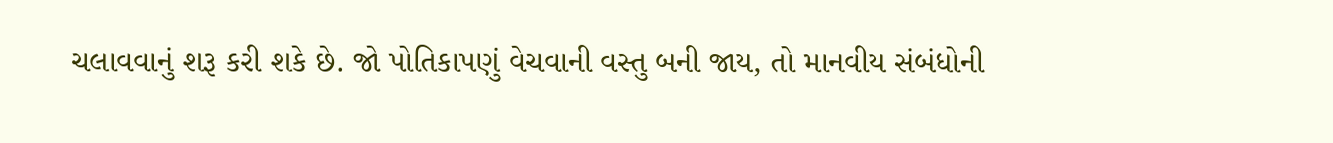ચલાવવાનું શરૂ કરી શકે છે. જો પોતિકાપણું વેચવાની વસ્તુ બની જાય, તો માનવીય સંબંધોની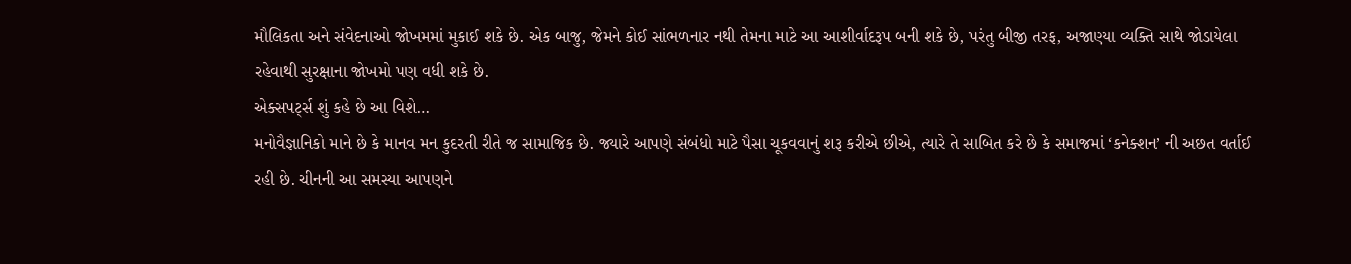મૌલિકતા અને સંવેદનાઓ જોખમમાં મુકાઈ શકે છે. એક બાજુ, જેમને કોઈ સાંભળનાર નથી તેમના માટે આ આશીર્વાદરૂપ બની શકે છે, પરંતુ બીજી તરફ, અજાણ્યા વ્યક્તિ સાથે જોડાયેલા રહેવાથી સુરક્ષાના જોખમો પણ વધી શકે છે.
એક્સપર્ટ્સ શું કહે છે આ વિશે…
મનોવૈજ્ઞાનિકો માને છે કે માનવ મન કુદરતી રીતે જ સામાજિક છે. જ્યારે આપણે સંબંધો માટે પૈસા ચૂકવવાનું શરૂ કરીએ છીએ, ત્યારે તે સાબિત કરે છે કે સમાજમાં ‘કનેક્શન’ ની અછત વર્તાઈ રહી છે. ચીનની આ સમસ્યા આપણને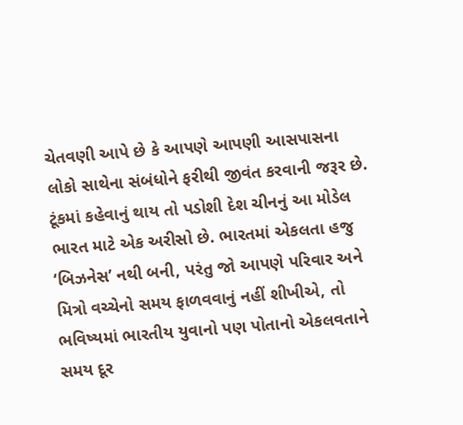ચેતવણી આપે છે કે આપણે આપણી આસપાસના લોકો સાથેના સંબંધોને ફરીથી જીવંત કરવાની જરૂર છે.
ટૂંકમાં કહેવાનું થાય તો પડોશી દેશ ચીનનું આ મોડેલ ભારત માટે એક અરીસો છે. ભારતમાં એકલતા હજુ ‘બિઝનેસ’ નથી બની, પરંતુ જો આપણે પરિવાર અને મિત્રો વચ્ચેનો સમય ફાળવવાનું નહીં શીખીએ, તો ભવિષ્યમાં ભારતીય યુવાનો પણ પોતાનો એકલવતાને સમય દૂર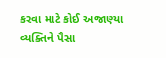કરવા માટે કોઈ અજાણ્યા વ્યક્તિને પૈસા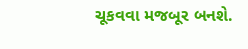ચૂકવવા મજબૂર બનશે.